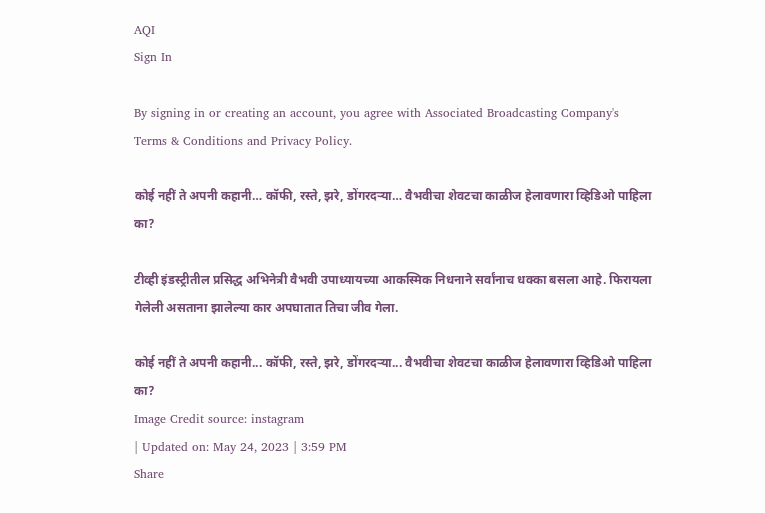AQI
Sign In

By signing in or creating an account, you agree with Associated Broadcasting Company's Terms & Conditions and Privacy Policy.

कोई नहीं ते अपनी कहानी… कॉफी, रस्ते, झरे, डोंगरदऱ्या… वैभवीचा शेवटचा काळीज हेलावणारा व्हिडिओ पाहिला का?

टीव्ही इंडस्ट्रीतील प्रसिद्ध अभिनेत्री वैभवी उपाध्यायच्या आकस्मिक निधनाने सर्वांनाच धक्का बसला आहे. फिरायला गेलेली असताना झालेल्या कार अपघातात तिचा जीव गेला.

कोई नहीं ते अपनी कहानी... कॉफी, रस्ते, झरे, डोंगरदऱ्या... वैभवीचा शेवटचा काळीज हेलावणारा व्हिडिओ पाहिला का?
Image Credit source: instagram
| Updated on: May 24, 2023 | 3:59 PM
Share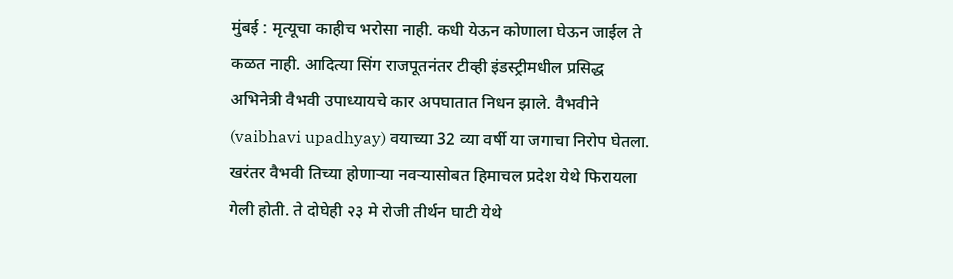मुंबई : मृत्यूचा काहीच भरोसा नाही. कधी येऊन कोणाला घेऊन जाईल ते कळत नाही. आदित्या सिंग राजपूतनंतर टीव्ही इंडस्ट्रीमधील प्रसिद्ध अभिनेत्री वैभवी उपाध्यायचे कार अपघातात निधन झाले. वैभवीने (vaibhavi upadhyay) वयाच्या 32 व्या वर्षी या जगाचा निरोप घेतला. खरंतर वैभवी तिच्या होणाऱ्या नवऱ्यासोबत हिमाचल प्रदेश येथे फिरायला गेली होती. ते दोघेही २३ मे रोजी तीर्थन घाटी येथे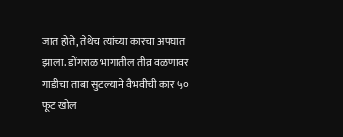जात होते, तेथेच त्यांच्या कारचा अपघात झाला. डोंगराळ भागातील तीव्र वळणावर गाडीचा ताबा सुटल्याने वैभवीची कार ५० फूट खोल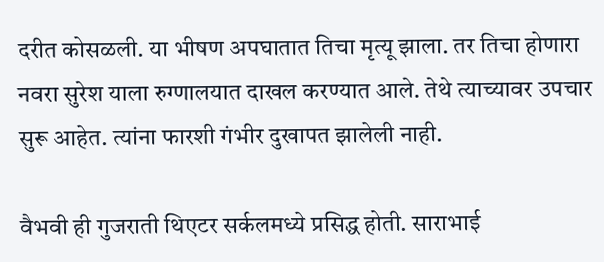दरीत कोसळली. या भीषण अपघातात तिचा मृत्यू झाला. तर तिचा होणारा नवरा सुरेश याला रुग्णालयात दाखल करण्यात आले. तेथे त्याच्यावर उपचार सुरू आहेत. त्यांना फारशी गंभीर दुखापत झालेली नाही.

वैभवी ही गुजराती थिएटर सर्कलमध्ये प्रसिद्ध होती. साराभाई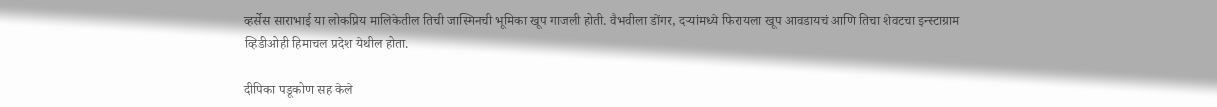व्हर्सेस साराभाई या लोकप्रिय मालिकेतील तिची जास्मिनची भूमिका खूप गाजली होती. वैभवीला डोंगर, दऱ्यांमध्ये फिरायला खूप आवडायचं आणि तिचा शेवटचा इन्स्टाग्राम व्हिडीओही हिमाचल प्रदेश येथील होता.

दीपिका पडूकोण सह केले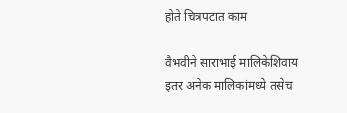होते चित्रपटात काम

वैभवीने साराभाई मालिकेशिवाय इतर अनेक मालिकांमध्ये तसेच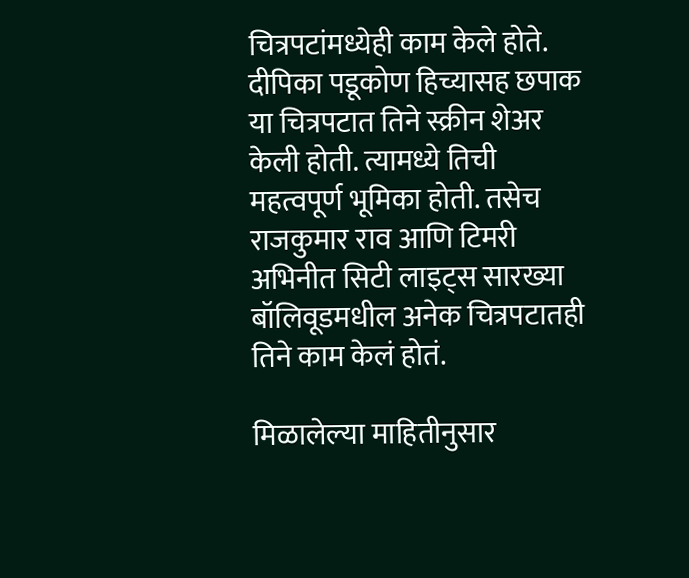चित्रपटांमध्येही काम केले होते. दीपिका पडूकोण हिच्यासह छपाक या चित्रपटात तिने स्क्रीन शेअर केली होती. त्यामध्ये तिची महत्वपूर्ण भूमिका होती. तसेच राजकुमार राव आणि टिमरी अभिनीत सिटी लाइट्स सारख्या बॉलिवूडमधील अनेक चित्रपटातही तिने काम केलं होतं.

मिळालेल्या माहितीनुसार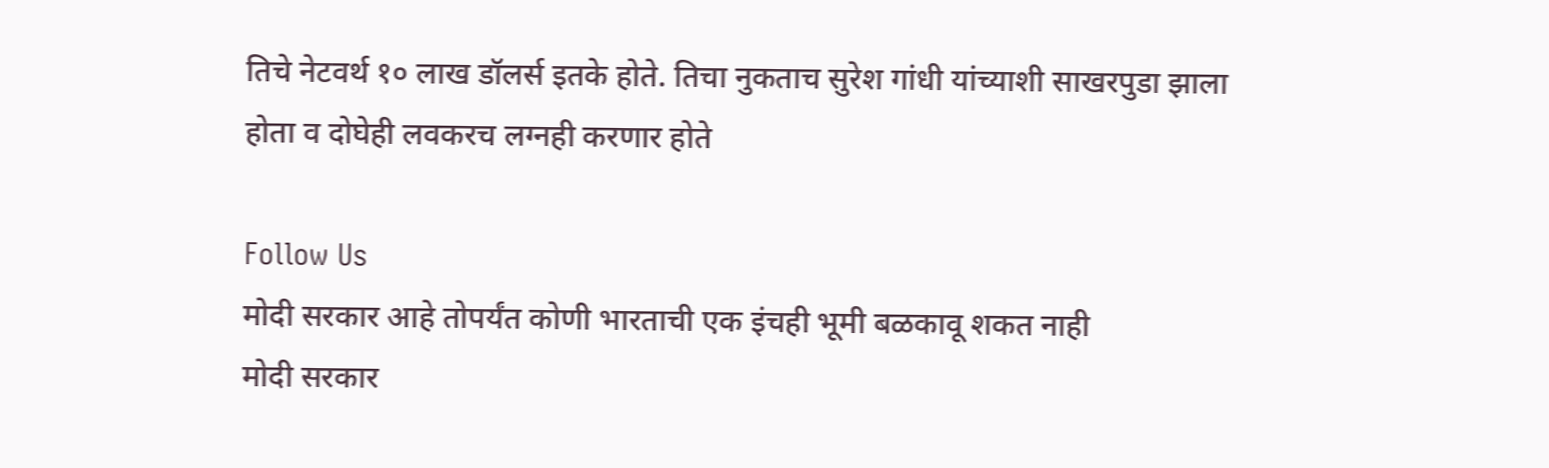तिचे नेटवर्थ १० लाख डॉलर्स इतके होते. तिचा नुकताच सुरेश गांधी यांच्याशी साखरपुडा झाला होता व दोघेही लवकरच लग्नही करणार होते

Follow Us
मोदी सरकार आहे तोपर्यंत कोणी भारताची एक इंचही भूमी बळकावू शकत नाही
मोदी सरकार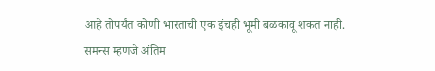आहे तोपर्यंत कोणी भारताची एक इंचही भूमी बळकावू शकत नाही.
समन्स म्हणजे अंतिम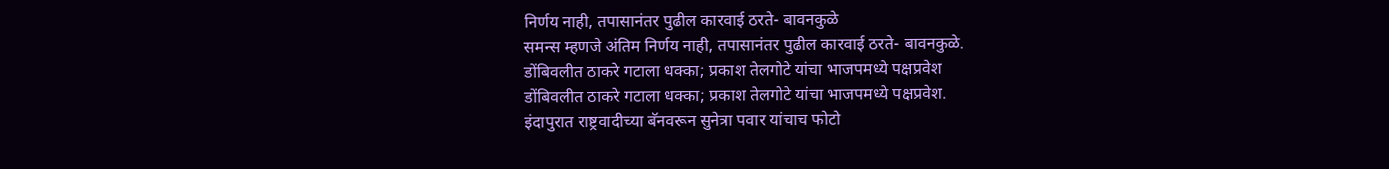निर्णय नाही, तपासानंतर पुढील कारवाई ठरते- बावनकुळे
समन्स म्हणजे अंतिम निर्णय नाही, तपासानंतर पुढील कारवाई ठरते- बावनकुळे.
डोंबिवलीत ठाकरे गटाला धक्का; प्रकाश तेलगोटे यांचा भाजपमध्ये पक्षप्रवेश
डोंबिवलीत ठाकरे गटाला धक्का; प्रकाश तेलगोटे यांचा भाजपमध्ये पक्षप्रवेश.
इंदापुरात राष्ट्रवादीच्या बॅनवरून सुनेत्रा पवार यांचाच फोटो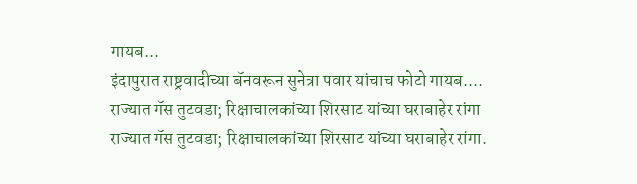गायब...
इंदापुरात राष्ट्रवादीच्या बॅनवरून सुनेत्रा पवार यांचाच फोटो गायब....
राज्यात गॅस तुटवडा; रिक्षाचालकांच्या शिरसाट यांच्या घराबाहेर रांगा
राज्यात गॅस तुटवडा; रिक्षाचालकांच्या शिरसाट यांच्या घराबाहेर रांगा.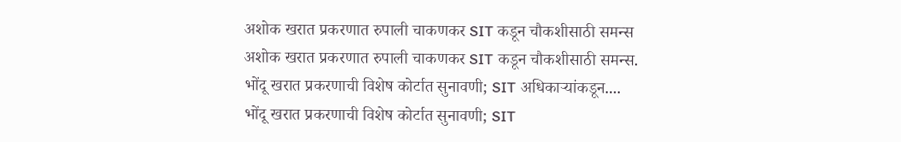अशोक खरात प्रकरणात रुपाली चाकणकर SIT कडून चौकशीसाठी समन्स
अशोक खरात प्रकरणात रुपाली चाकणकर SIT कडून चौकशीसाठी समन्स.
भोंदू खरात प्रकरणाची विशेष कोर्टात सुनावणी; SIT अधिकाऱ्यांकडून....
भोंदू खरात प्रकरणाची विशेष कोर्टात सुनावणी; SIT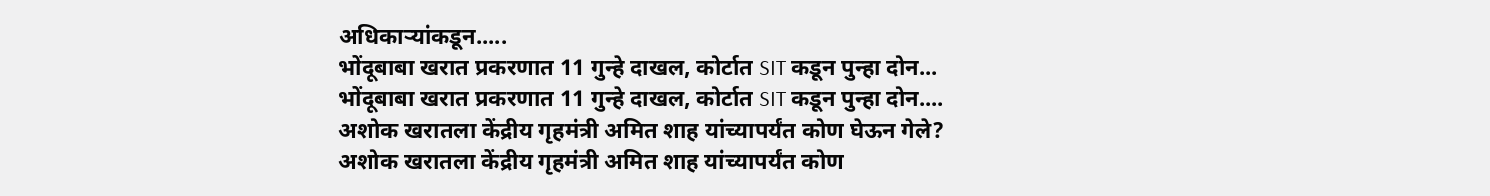अधिकाऱ्यांकडून.....
भोंदूबाबा खरात प्रकरणात 11 गुन्हे दाखल, कोर्टात SIT कडून पुन्हा दोन...
भोंदूबाबा खरात प्रकरणात 11 गुन्हे दाखल, कोर्टात SIT कडून पुन्हा दोन....
अशोक खरातला केंद्रीय गृहमंत्री अमित शाह यांच्यापर्यंत कोण घेऊन गेले?
अशोक खरातला केंद्रीय गृहमंत्री अमित शाह यांच्यापर्यंत कोण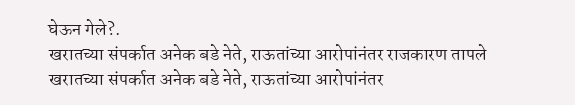घेऊन गेले?.
खरातच्या संपर्कात अनेक बडे नेते, राऊतांच्या आरोपांनंतर राजकारण तापले
खरातच्या संपर्कात अनेक बडे नेते, राऊतांच्या आरोपांनंतर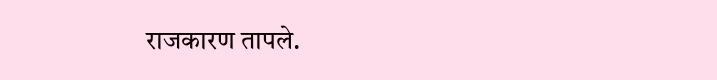राजकारण तापले.